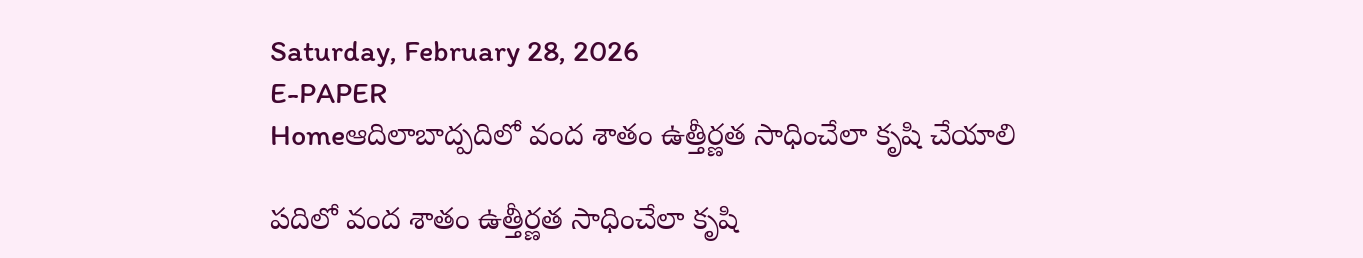Saturday, February 28, 2026
E-PAPER
Homeఆదిలాబాద్పదిలో వంద శాతం ఉత్తీర్ణత సాధించేలా కృషి చేయాలి

పదిలో వంద శాతం ఉత్తీర్ణత సాధించేలా కృషి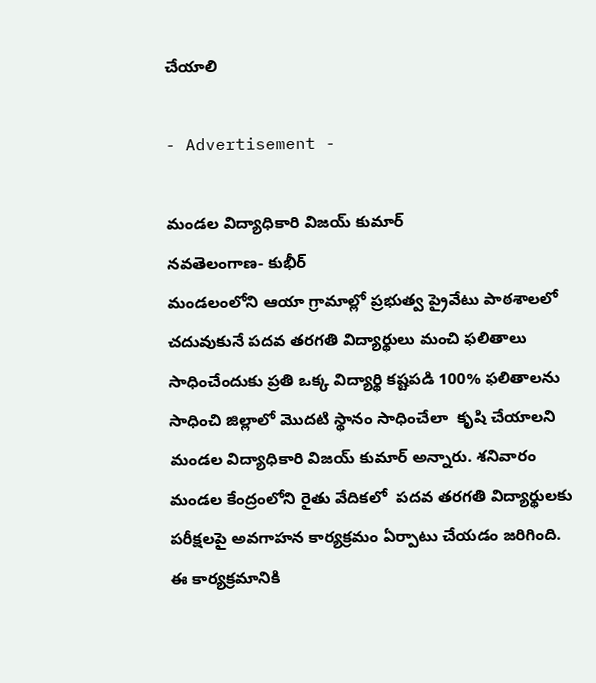చేయాలి

- Advertisement -

మండల విద్యాధికారి విజయ్ కుమార్
నవతెలంగాణ- కుభీర్
మండలంలోని ఆయా గ్రామాల్లో ప్రభుత్వ ప్రైవేటు పాఠశాలలో చదువుకునే పదవ తరగతి విద్యార్థులు మంచి ఫలితాలు సాధించేందుకు ప్రతి ఒక్క విద్యార్థి కష్టపడి 100% ఫలితాలను  సాధించి జిల్లాలో మొదటి స్థానం సాధించేలా  కృషి చేయాలని మండల విద్యాధికారి విజయ్ కుమార్ అన్నారు. శనివారం మండల కేంద్రంలోని రైతు వేదికలో  పదవ తరగతి విద్యార్థులకు పరీక్షలపై అవగాహన కార్యక్రమం ఏర్పాటు చేయడం జరిగింది. ఈ కార్యక్రమానికి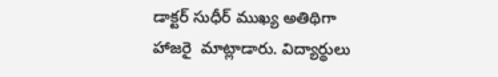డాక్టర్ సుధీర్ ముఖ్య అతిథిగా హాజరై  మాట్లాడారు. విద్యార్థులు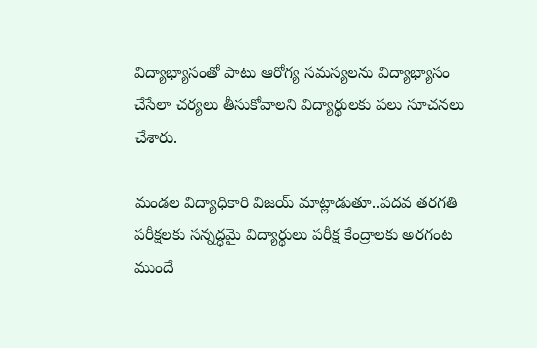విద్యాభ్యాసంతో పాటు ఆరోగ్య సమస్యలను విద్యాభ్యాసం చేసేలా చర్యలు తీసుకోవాలని విద్యార్థులకు పలు సూచనలు చేశారు.

మండల విద్యాధికారి విజయ్ మాట్లాడుతూ..పదవ తరగతి పరీక్షలకు సన్నద్ధమై విద్యార్థులు పరీక్ష కేంద్రాలకు అరగంట ముందే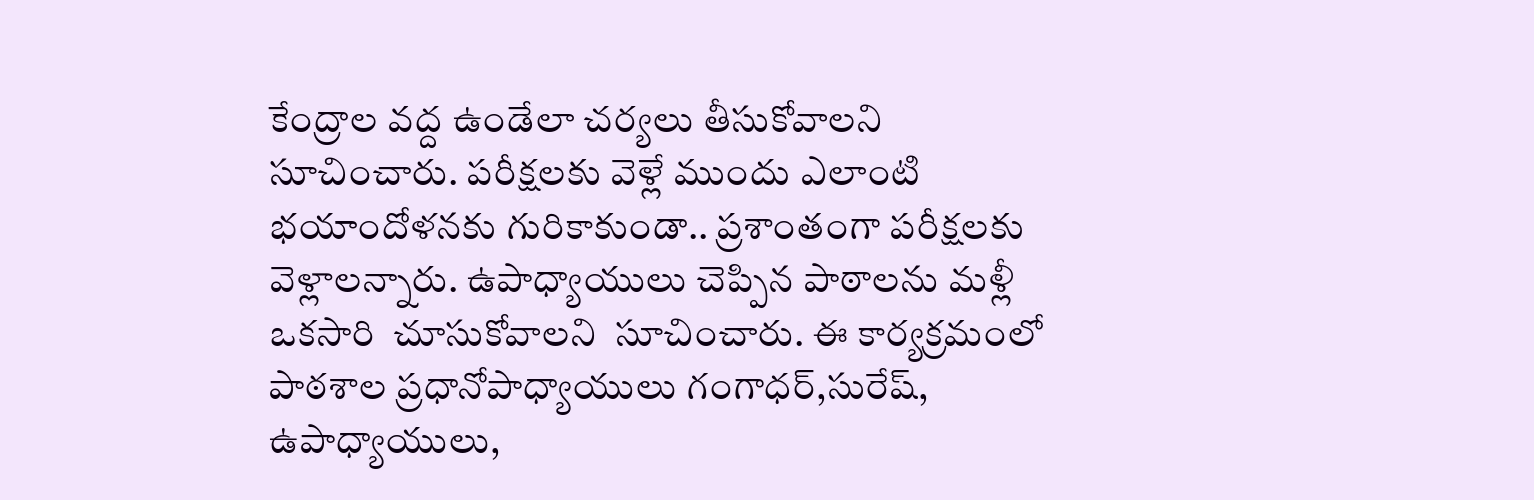కేంద్రాల వద్ద ఉండేలా చర్యలు తీసుకోవాలని సూచించారు. పరీక్షలకు వెళ్లే ముందు ఎలాంటి భయాందోళనకు గురికాకుండా.. ప్రశాంతంగా పరీక్షలకు వెళ్లాలన్నారు. ఉపాధ్యాయులు చెప్పిన పాఠాలను మళ్లీ ఒకసారి  చూసుకోవాలని  సూచించారు. ఈ కార్యక్రమంలో పాఠశాల ప్రధానోపాధ్యాయులు గంగాధర్,సురేష్,  ఉపాధ్యాయులు,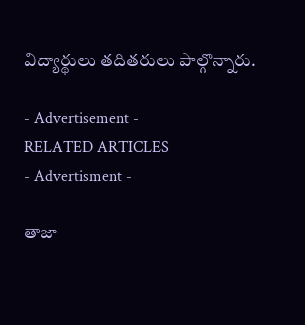విద్యార్థులు తదితరులు పాల్గొన్నారు.

- Advertisement -
RELATED ARTICLES
- Advertisment -

తాజా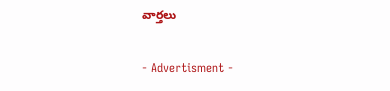వార్తలు

- Advertisment -